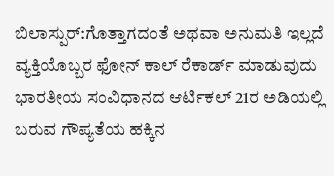ಬಿಲಾಸ್ಪುರ್:ಗೊತ್ತಾಗದಂತೆ ಅಥವಾ ಅನುಮತಿ ಇಲ್ಲದೆ ವ್ಯಕ್ತಿಯೊಬ್ಬರ ಫೋನ್ ಕಾಲ್ ರೆಕಾರ್ಡ್ ಮಾಡುವುದು ಭಾರತೀಯ ಸಂವಿಧಾನದ ಆರ್ಟಿಕಲ್ 21ರ ಅಡಿಯಲ್ಲಿ ಬರುವ ಗೌಪ್ಯತೆಯ ಹಕ್ಕಿನ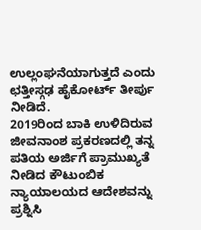ಉಲ್ಲಂಘನೆಯಾಗುತ್ತದೆ ಎಂದು ಛತ್ತೀಸ್ಗಢ ಹೈಕೋರ್ಟ್ ತೀರ್ಪು ನೀಡಿದೆ.
2019ರಿಂದ ಬಾಕಿ ಉಳಿದಿರುವ ಜೀವನಾಂಶ ಪ್ರಕರಣದಲ್ಲಿ ತನ್ನ ಪತಿಯ ಅರ್ಜಿಗೆ ಪ್ರಾಮುಖ್ಯತೆ ನೀಡಿದ ಕೌಟುಂಬಿಕ ನ್ಯಾಯಾಲಯದ ಆದೇಶವನ್ನು ಪ್ರಶ್ನಿಸಿ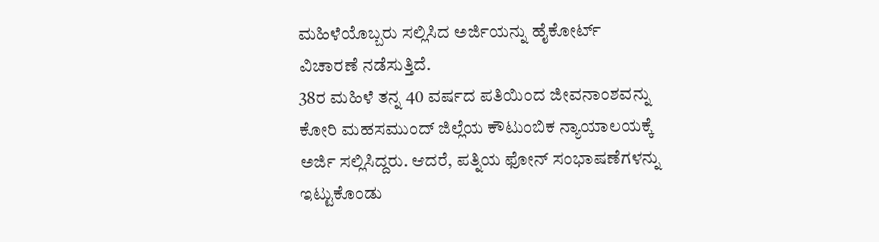ಮಹಿಳೆಯೊಬ್ಬರು ಸಲ್ಲಿಸಿದ ಅರ್ಜಿಯನ್ನು ಹೈಕೋರ್ಟ್ ವಿಚಾರಣೆ ನಡೆಸುತ್ತಿದೆ.
38ರ ಮಹಿಳೆ ತನ್ನ 40 ವರ್ಷದ ಪತಿಯಿಂದ ಜೀವನಾಂಶವನ್ನು ಕೋರಿ ಮಹಸಮುಂದ್ ಜಿಲ್ಲೆಯ ಕೌಟುಂಬಿಕ ನ್ಯಾಯಾಲಯಕ್ಕೆ ಅರ್ಜಿ ಸಲ್ಲಿಸಿದ್ದರು. ಆದರೆ, ಪತ್ನಿಯ ಫೋನ್ ಸಂಭಾಷಣೆಗಳನ್ನು ಇಟ್ಟುಕೊಂಡು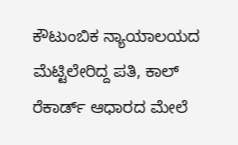ಕೌಟುಂಬಿಕ ನ್ಯಾಯಾಲಯದ ಮೆಟ್ಟಿಲೇರಿದ್ದ ಪತಿ, ಕಾಲ್ ರೆಕಾರ್ಡ್ ಆಧಾರದ ಮೇಲೆ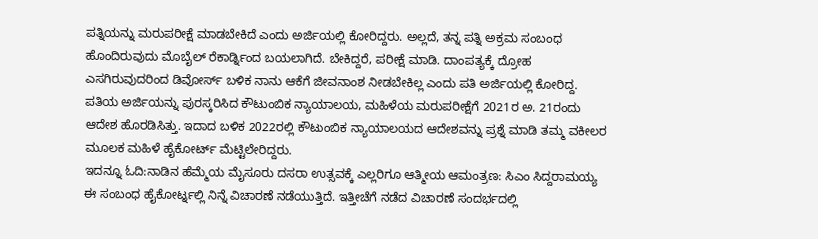ಪತ್ನಿಯನ್ನು ಮರುಪರೀಕ್ಷೆ ಮಾಡಬೇಕಿದೆ ಎಂದು ಅರ್ಜಿಯಲ್ಲಿ ಕೋರಿದ್ದರು. ಅಲ್ಲದೆ, ತನ್ನ ಪತ್ನಿ ಅಕ್ರಮ ಸಂಬಂಧ ಹೊಂದಿರುವುದು ಮೊಬೈಲ್ ರೆಕಾರ್ಡ್ನಿಂದ ಬಯಲಾಗಿದೆ. ಬೇಕಿದ್ದರೆ, ಪರೀಕ್ಷೆ ಮಾಡಿ. ದಾಂಪತ್ಯಕ್ಕೆ ದ್ರೋಹ ಎಸಗಿರುವುದರಿಂದ ಡಿವೋರ್ಸ್ ಬಳಿಕ ನಾನು ಆಕೆಗೆ ಜೀವನಾಂಶ ನೀಡಬೇಕಿಲ್ಲ ಎಂದು ಪತಿ ಅರ್ಜಿಯಲ್ಲಿ ಕೋರಿದ್ದ.
ಪತಿಯ ಅರ್ಜಿಯನ್ನು ಪುರಸ್ಕರಿಸಿದ ಕೌಟುಂಬಿಕ ನ್ಯಾಯಾಲಯ, ಮಹಿಳೆಯ ಮರುಪರೀಕ್ಷೆಗೆ 2021ರ ಅ. 21ರಂದು ಆದೇಶ ಹೊರಡಿಸಿತ್ತು. ಇದಾದ ಬಳಿಕ 2022ರಲ್ಲಿ ಕೌಟುಂಬಿಕ ನ್ಯಾಯಾಲಯದ ಆದೇಶವನ್ನು ಪ್ರಶ್ನೆ ಮಾಡಿ ತಮ್ಮ ವಕೀಲರ ಮೂಲಕ ಮಹಿಳೆ ಹೈಕೋರ್ಟ್ ಮೆಟ್ಟಿಲೇರಿದ್ದರು.
ಇದನ್ನೂ ಓದಿ:ನಾಡಿನ ಹೆಮ್ಮೆಯ ಮೈಸೂರು ದಸರಾ ಉತ್ಸವಕ್ಕೆ ಎಲ್ಲರಿಗೂ ಆತ್ಮೀಯ ಆಮಂತ್ರಣ: ಸಿಎಂ ಸಿದ್ದರಾಮಯ್ಯ
ಈ ಸಂಬಂಧ ಹೈಕೋರ್ಟ್ನಲ್ಲಿ ನಿನ್ನೆ ವಿಚಾರಣೆ ನಡೆಯುತ್ತಿದೆ. ಇತ್ತೀಚೆಗೆ ನಡೆದ ವಿಚಾರಣೆ ಸಂದರ್ಭದಲ್ಲಿ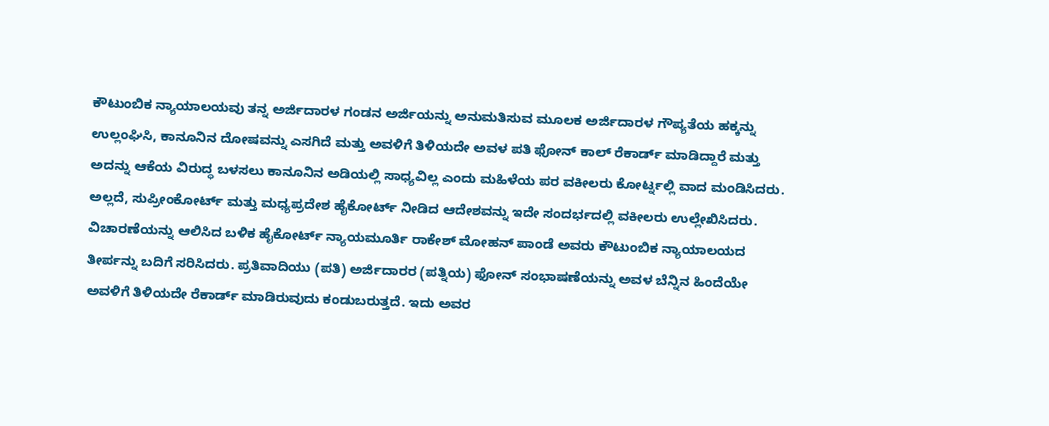ಕೌಟುಂಬಿಕ ನ್ಯಾಯಾಲಯವು ತನ್ನ ಅರ್ಜಿದಾರಳ ಗಂಡನ ಅರ್ಜಿಯನ್ನು ಅನುಮತಿಸುವ ಮೂಲಕ ಅರ್ಜಿದಾರಳ ಗೌಪ್ಯತೆಯ ಹಕ್ಕನ್ನು ಉಲ್ಲಂಘಿಸಿ, ಕಾನೂನಿನ ದೋಷವನ್ನು ಎಸಗಿದೆ ಮತ್ತು ಅವಳಿಗೆ ತಿಳಿಯದೇ ಅವಳ ಪತಿ ಫೋನ್ ಕಾಲ್ ರೆಕಾರ್ಡ್ ಮಾಡಿದ್ದಾರೆ ಮತ್ತು ಅದನ್ನು ಆಕೆಯ ವಿರುದ್ಧ ಬಳಸಲು ಕಾನೂನಿನ ಅಡಿಯಲ್ಲಿ ಸಾಧ್ಯವಿಲ್ಲ ಎಂದು ಮಹಿಳೆಯ ಪರ ವಕೀಲರು ಕೋರ್ಟ್ನಲ್ಲಿ ವಾದ ಮಂಡಿಸಿದರು. ಅಲ್ಲದೆ, ಸುಪ್ರೀಂಕೋರ್ಟ್ ಮತ್ತು ಮಧ್ಯಪ್ರದೇಶ ಹೈಕೋರ್ಟ್ ನೀಡಿದ ಆದೇಶವನ್ನು ಇದೇ ಸಂದರ್ಭದಲ್ಲಿ ವಕೀಲರು ಉಲ್ಲೇಖಿಸಿದರು.
ವಿಚಾರಣೆಯನ್ನು ಆಲಿಸಿದ ಬಳಿಕ ಹೈಕೋರ್ಟ್ ನ್ಯಾಯಮೂರ್ತಿ ರಾಕೇಶ್ ಮೋಹನ್ ಪಾಂಡೆ ಅವರು ಕೌಟುಂಬಿಕ ನ್ಯಾಯಾಲಯದ ತೀರ್ಪನ್ನು ಬದಿಗೆ ಸರಿಸಿದರು. ಪ್ರತಿವಾದಿಯು (ಪತಿ) ಅರ್ಜಿದಾರರ (ಪತ್ನಿಯ) ಫೋನ್ ಸಂಭಾಷಣೆಯನ್ನು ಅವಳ ಬೆನ್ನಿನ ಹಿಂದೆಯೇ ಅವಳಿಗೆ ತಿಳಿಯದೇ ರೆಕಾರ್ಡ್ ಮಾಡಿರುವುದು ಕಂಡುಬರುತ್ತದೆ. ಇದು ಅವರ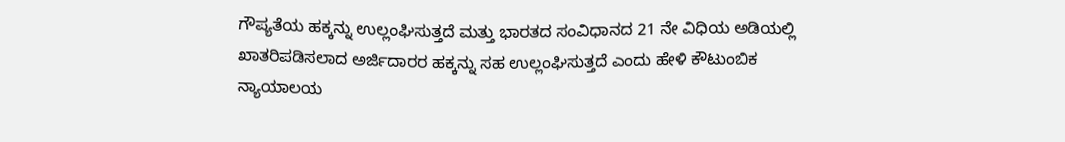ಗೌಪ್ಯತೆಯ ಹಕ್ಕನ್ನು ಉಲ್ಲಂಘಿಸುತ್ತದೆ ಮತ್ತು ಭಾರತದ ಸಂವಿಧಾನದ 21 ನೇ ವಿಧಿಯ ಅಡಿಯಲ್ಲಿ ಖಾತರಿಪಡಿಸಲಾದ ಅರ್ಜಿದಾರರ ಹಕ್ಕನ್ನು ಸಹ ಉಲ್ಲಂಘಿಸುತ್ತದೆ ಎಂದು ಹೇಳಿ ಕೌಟುಂಬಿಕ ನ್ಯಾಯಾಲಯ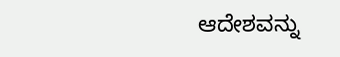ಆದೇಶವನ್ನು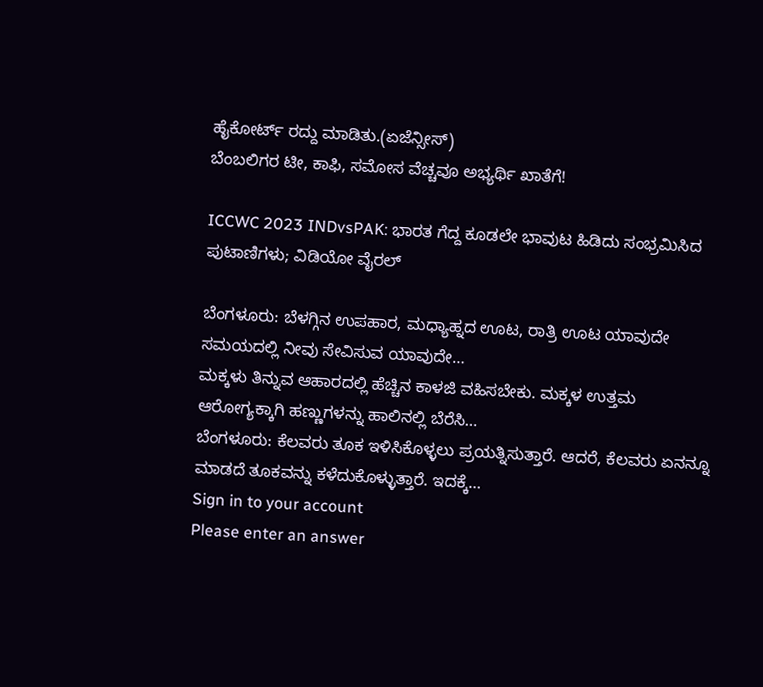ಹೈಕೋರ್ಟ್ ರದ್ದು ಮಾಡಿತು.(ಏಜೆನ್ಸೀಸ್)
ಬೆಂಬಲಿಗರ ಟೀ, ಕಾಫಿ, ಸಮೋಸ ವೆಚ್ಚವೂ ಅಭ್ಯರ್ಥಿ ಖಾತೆಗೆ!

ICCWC 2023 INDvsPAK: ಭಾರತ ಗೆದ್ದ ಕೂಡಲೇ ಭಾವುಟ ಹಿಡಿದು ಸಂಭ್ರಮಿಸಿದ ಪುಟಾಣಿಗಳು; ವಿಡಿಯೋ ವೈರಲ್

ಬೆಂಗಳೂರು: ಬೆಳಗ್ಗಿನ ಉಪಹಾರ, ಮಧ್ಯಾಹ್ನದ ಊಟ, ರಾತ್ರಿ ಊಟ ಯಾವುದೇ ಸಮಯದಲ್ಲಿ ನೀವು ಸೇವಿಸುವ ಯಾವುದೇ…
ಮಕ್ಕಳು ತಿನ್ನುವ ಆಹಾರದಲ್ಲಿ ಹೆಚ್ಚಿನ ಕಾಳಜಿ ವಹಿಸಬೇಕು. ಮಕ್ಕಳ ಉತ್ತಮ ಆರೋಗ್ಯಕ್ಕಾಗಿ ಹಣ್ಣುಗಳನ್ನು ಹಾಲಿನಲ್ಲಿ ಬೆರೆಸಿ…
ಬೆಂಗಳೂರು: ಕೆಲವರು ತೂಕ ಇಳಿಸಿಕೊಳ್ಳಲು ಪ್ರಯತ್ನಿಸುತ್ತಾರೆ. ಆದರೆ, ಕೆಲವರು ಏನನ್ನೂ ಮಾಡದೆ ತೂಕವನ್ನು ಕಳೆದುಕೊಳ್ಳುತ್ತಾರೆ. ಇದಕ್ಕೆ…
Sign in to your account
Please enter an answer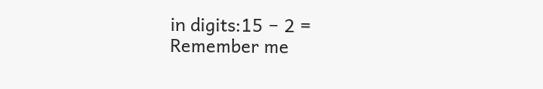in digits:15 − 2 =
Remember me